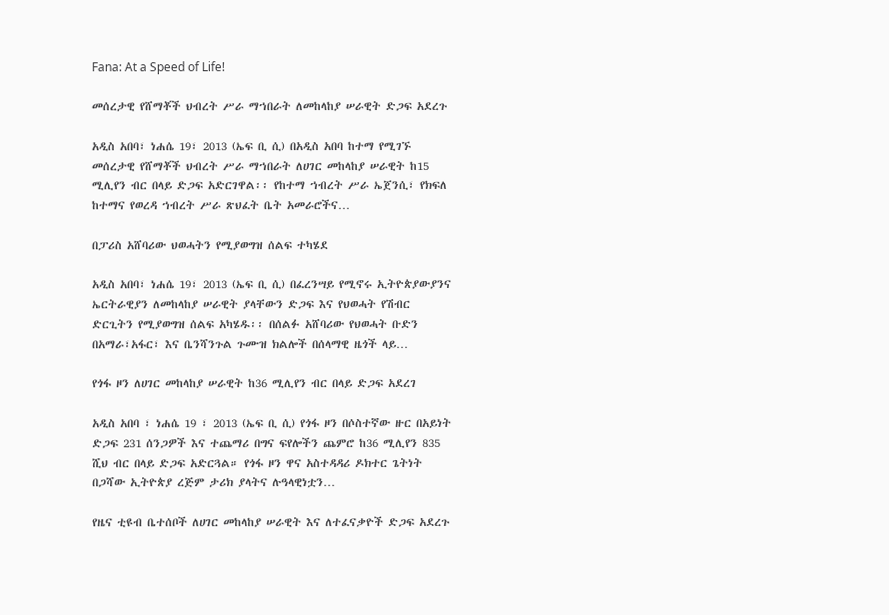Fana: At a Speed of Life!

መሰረታዊ የሸማቾች ህብረት ሥራ ማኀበራት ለመከላከያ ሠራዊት ድጋፍ አደረጉ

አዲስ አበባ፣ ነሐሴ 19፣ 2013 (ኤፍ ቢ ሲ) በአዲስ አበባ ከተማ የሚገኙ መሰረታዊ የሸማቾች ህብረት ሥራ ማኀበራት ለሀገር መከላከያ ሠራዊት ከ15 ሚሊየን ብር በላይ ድጋፍ አድርገዋል፡፡ የከተማ ኀብረት ሥራ ኤጀንሲ፣ የክፍለ ከተማና የወረዳ ኀብረት ሥራ ጽህፈት ቤት አመራሮችና…

በፓሪስ አሸባሪው ህወሓትን የሚያወግዝ ሰልፍ ተካሄደ

አዲስ አበባ፣ ነሐሴ 19፣ 2013 (ኤፍ ቢ ሲ) በፈረንሣይ የሚኖሩ ኢትዮጵያውያንና ኤርትራዊያን ለመከላከያ ሠራዊት ያላቸውን ድጋፍ እና የህወሓት የሽብር ድርጊትን የሚያወግዝ ሰልፍ አካሄዱ፡፡ በሰልፉ አሸባሪው የህወሓት ቡድን በአማራ፣አፋር፣ እና ቤንሻንጉል ጉሙዝ ክልሎች በሰላማዊ ዜጎች ላይ…

የጎፋ ዞን ለሀገር መከላከያ ሠራዊት ከ36 ሚሊየን ብር በላይ ድጋፍ አደረገ

አዲስ አበባ ፣ ነሐሴ 19 ፣ 2013 (ኤፍ ቢ ሲ) የጎፋ ዞን በሶስተኛው ዙር በአይነት ድጋፍ 231 ሰንጋዎች እና ተጨማሪ በግና ፍየሎችን ጨምሮ ከ36 ሚሊየን 835 ሺህ ብር በላይ ድጋፍ አድርጓል። የጎፋ ዞን ዋና አስተዳዳሪ ዶክተር ጌትነት በጋሻው ኢትዮጵያ ረጅም ታሪክ ያላትና ሉዓላዊነቷን…

የዜና ቲዩብ ቤተሰቦች ለሀገር መከላከያ ሠራዊት እና ለተፈናቃዮች ድጋፍ አደረጉ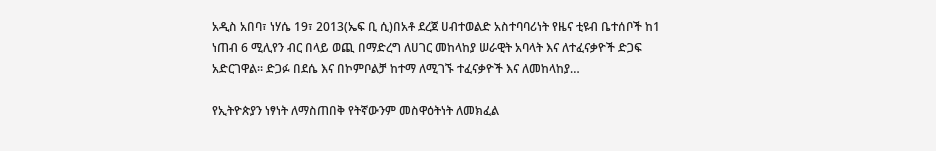አዲስ አበባ፣ ነሃሴ 19፣ 2013(ኤፍ ቢ ሲ)በአቶ ደረጀ ሀብተወልድ አስተባባሪነት የዜና ቲዩብ ቤተሰቦች ከ1 ነጠብ 6 ሚሊየን ብር በላይ ወጪ በማድረግ ለሀገር መከላከያ ሠራዊት አባላት እና ለተፈናቃዮች ድጋፍ አድርገዋል፡፡ ድጋፉ በደሴ እና በኮምቦልቻ ከተማ ለሚገኙ ተፈናቃዮች እና ለመከላከያ…

የኢትዮጵያን ነፃነት ለማስጠበቅ የትኛውንም መስዋዕትነት ለመክፈል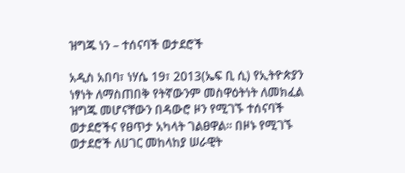ዝግጁ ነን – ተሰናባች ወታደሮች

አዲስ አበባ፣ ነሃሴ 19፣ 2013(ኤፍ ቢ ሲ) የኢትዮጵያን ነፃነት ለማስጠበቅ የትኛውንም መስዋዕትነት ለመክፈል ዝግጁ መሆናቸውን በዳውሮ ዞን የሚገኙ ተሰናባች ወታደሮችና የፀጥታ አካላት ገልፀዋል፡፡ በዞኑ የሚገኙ ወታደሮች ለሀገር መከላከያ ሠራዊት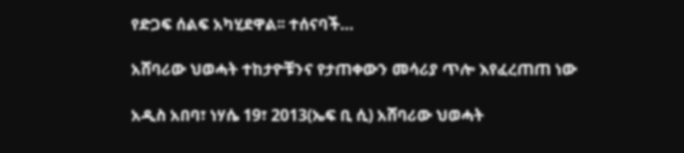የድጋፍ ሰልፍ አካሂደዋል፡፡ ተሰናባች…

አሸባሪው ህወሓት ተከታዮቹንና የታጠቀውን መሳሪያ ጥሎ እየፈረጠጠ ነው

አዲስ አበባ፣ ነሃሴ 19፣ 2013(ኤፍ ቢ ሲ) አሸባሪው ህወሓት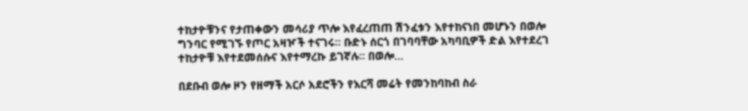ተከታዮቹንና የታጠቀውን መሳሪያ ጥሎ እየፈረጠጠ ሽንፈቱን እየተከናነበ መሆኑን በወሎ ግንባር የሚገኙ የጦር አዛዦች ተናገሩ። ቡድኑ ሰርጎ በገባባቸው አካባቢዎች ድል እየተደረገ ተከታዮቹ እየተደመሰሱና እየተማረኩ ይገኛሉ። በወሎ…

በደቡብ ወሎ ዞን የዘማች አርሶ አደሮችን የእርሻ መሬት የመንከባከብ ስራ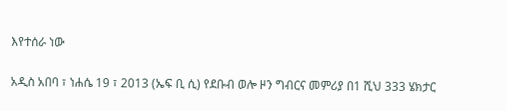እየተሰራ ነው

አዲስ አበባ ፣ ነሐሴ 19 ፣ 2013 (ኤፍ ቢ ሲ) የደቡብ ወሎ ዞን ግብርና መምሪያ በ1 ሺህ 333 ሄክታር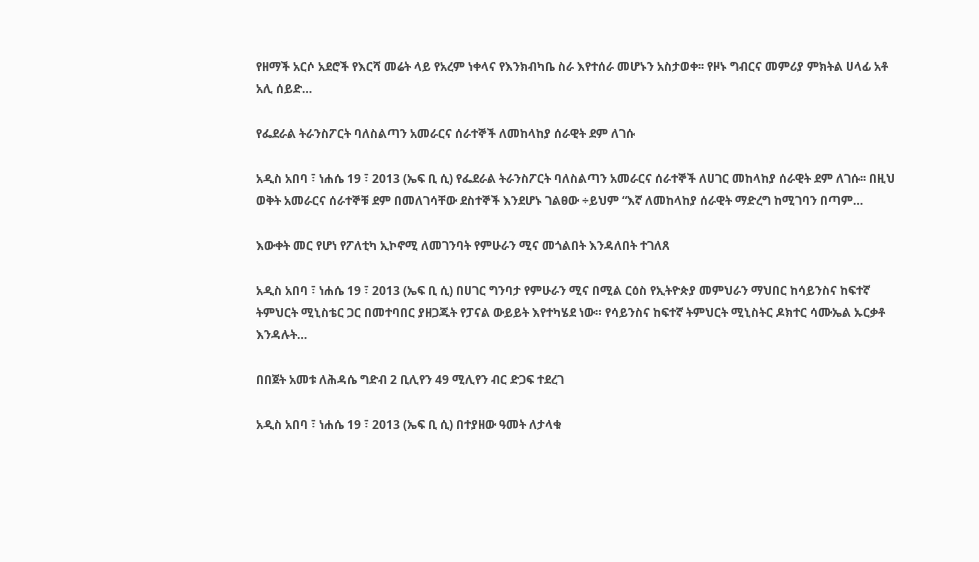የዘማች አርሶ አደሮች የእርሻ መሬት ላይ የአረም ነቀላና የእንክብካቤ ስራ እየተሰራ መሆኑን አስታወቀ፡፡ የዞኑ ግብርና መምሪያ ምክትል ሀላፊ አቶ አሊ ሰይድ…

የፌደራል ትራንስፖርት ባለስልጣን አመራርና ሰራተኞች ለመከላከያ ሰራዊት ደም ለገሱ

አዲስ አበባ ፣ ነሐሴ 19 ፣ 2013 (ኤፍ ቢ ሲ) የፌደራል ትራንስፖርት ባለስልጣን አመራርና ሰራተኞች ለሀገር መከላከያ ሰራዊት ደም ለገሱ፡፡ በዚህ ወቅት አመራርና ሰራተኞቹ ደም በመለገሳቸው ደስተኞች እንደሆኑ ገልፀው ÷ይህም “እኛ ለመከላከያ ሰራዊት ማድረግ ከሚገባን በጣም…

እውቀት መር የሆነ የፖለቲካ ኢኮኖሚ ለመገንባት የምሁራን ሚና መጎልበት እንዳለበት ተገለጸ

አዲስ አበባ ፣ ነሐሴ 19 ፣ 2013 (ኤፍ ቢ ሲ) በሀገር ግንባታ የምሁራን ሚና በሚል ርዕስ የኢትዮጵያ መምህራን ማህበር ከሳይንስና ከፍተኛ ትምህርት ሚኒስቴር ጋር በመተባበር ያዘጋጁት የፓናል ውይይት እየተካሄደ ነው። የሳይንስና ከፍተኛ ትምህርት ሚኒስትር ዶክተር ሳሙኤል ኡርቃቶ እንዳሉት…

በበጀት አመቱ ለሕዳሴ ግድብ 2 ቢሊየን 49 ሚሊየን ብር ድጋፍ ተደረገ

አዲስ አበባ ፣ ነሐሴ 19 ፣ 2013 (ኤፍ ቢ ሲ) በተያዘው ዓመት ለታላቁ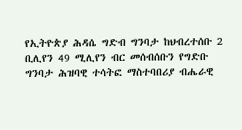የኢትዮጵያ ሕዳሴ ግድብ ግንባታ ከህብረተሰቡ 2 ቢሊየን 49 ሚሊየን ብር መሰብሰቡን የግድቡ ግንባታ ሕዝባዊ ተሳትፎ ማስተባበሪያ ብሔራዊ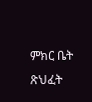ምክር ቤት ጽህፈት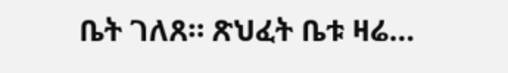ቤት ገለጸ። ጽህፈት ቤቱ ዛሬ…